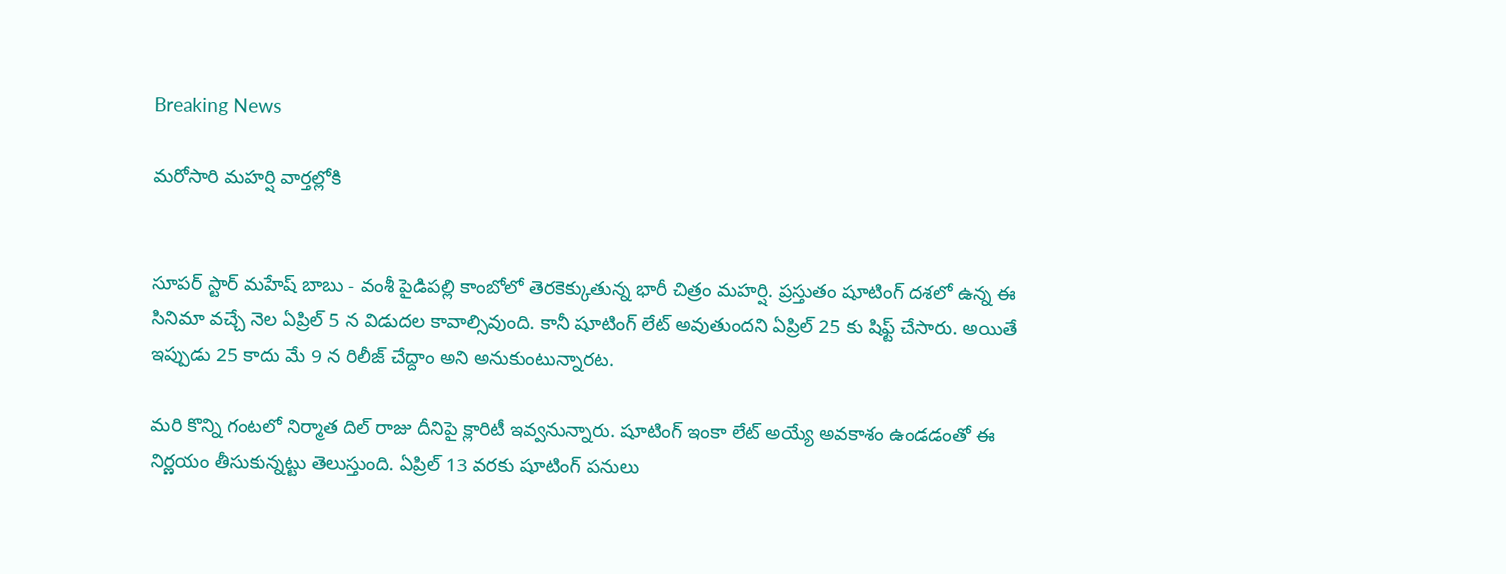Breaking News

మరోసారి మహర్షి వార్తల్లోకి


సూపర్ స్టార్ మహేష్ బాబు - వంశీ పైడిపల్లి కాంబోలో తెరకెక్కుతున్న భారీ చిత్రం మహర్షి. ప్రస్తుతం షూటింగ్ దశలో ఉన్న ఈ సినిమా వచ్చే నెల ఏప్రిల్ 5 న విడుదల కావాల్సివుంది. కానీ షూటింగ్ లేట్ అవుతుందని ఏప్రిల్ 25 కు షిఫ్ట్ చేసారు. అయితే ఇప్పుడు 25 కాదు మే 9 న రిలీజ్ చేద్దాం అని అనుకుంటున్నారట.

మరి కొన్ని గంటలో నిర్మాత దిల్ రాజు దీనిపై క్లారిటీ ఇవ్వనున్నారు. షూటింగ్ ఇంకా లేట్ అయ్యే అవకాశం ఉండడంతో ఈ నిర్ణయం తీసుకున్నట్టు తెలుస్తుంది. ఏప్రిల్ 13 వరకు షూటింగ్ పనులు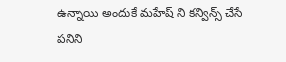ఉన్నాయి అందుకే మహేష్ ని కన్విన్స్ చేసే పనిని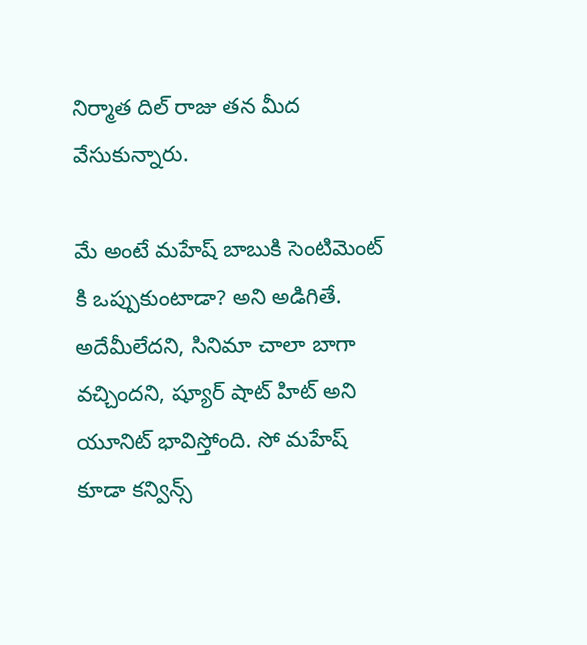నిర్మాత దిల్ రాజు తన మీద వేసుకున్నారు.

మే అంటే మహేష్ బాబుకి సెంటిమెంట్ కి ఒప్పుకుంటాడా? అని అడిగితే. అదేమీలేదని, సినిమా చాలా బాగా వచ్చిందని, ష్యూర్ షాట్ హిట్ అని యూనిట్ భావిస్తోంది. సో మహేష్ కూడా కన్విన్స్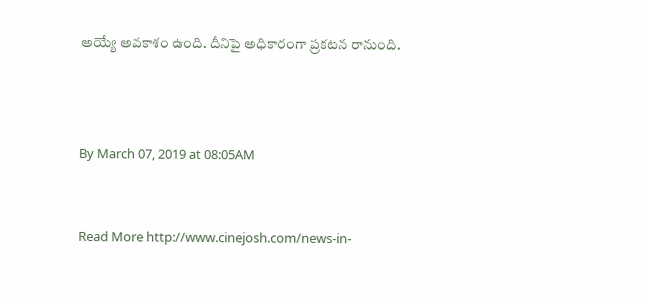అయ్యే అవకాశం ఉంది. దీనిపై అధికారంగా ప్రకటన రానుంది.



By March 07, 2019 at 08:05AM


Read More http://www.cinejosh.com/news-in-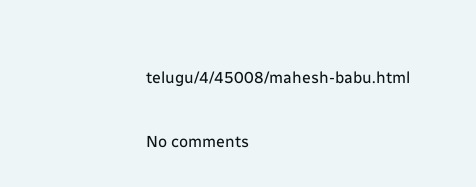telugu/4/45008/mahesh-babu.html

No comments